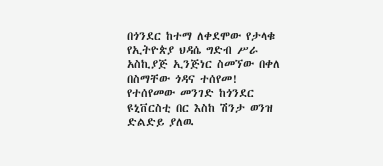በጎንደር ከተማ ለቀደሞው የታላቁ የኢትዮጵያ ህዳሴ ግድብ ሥራ አስኪያጅ ኢንጅነር ስመኘው በቀለ በስማቸው ጎዳና ተሰየመ! የተሰየመው መንገድ ከጎንደር ዩኒቨርስቲ በር እስከ ሽንታ ወንዝ ድልድይ ያለዉ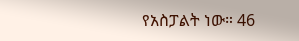የአስፓልት ነው። 46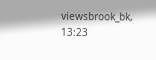viewsbrook_bk, 13:23